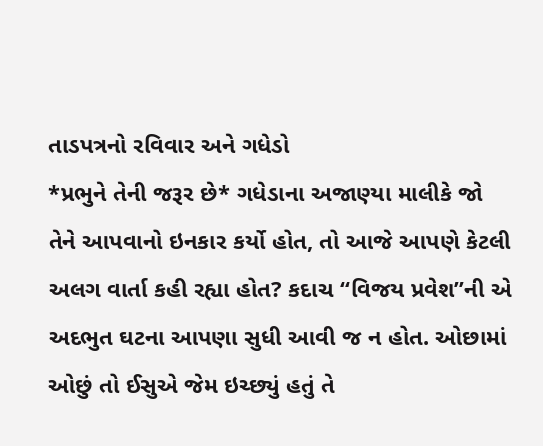તાડપત્રનો રવિવાર અને ગધેડો
*પ્રભુને તેની જરૂર છે* ગધેડાના અજાણ્યા માલીકે જો તેને આપવાનો ઇનકાર કર્યો હોત, તો આજે આપણે કેટલી અલગ વાર્તા કહી રહ્યા હોત? કદાચ “વિજય પ્રવેશ”ની એ અદભુત ઘટના આપણા સુધી આવી જ ન હોત. ઓછામાં ઓછું તો ઈસુએ જેમ ઇચ્છ્યું હતું તે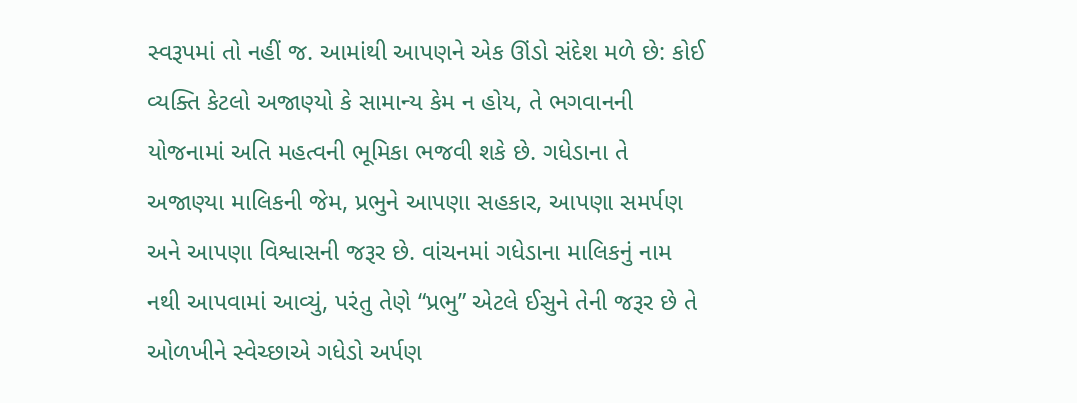સ્વરૂપમાં તો નહીં જ. આમાંથી આપણને એક ઊંડો સંદેશ મળે છે: કોઈ વ્યક્તિ કેટલો અજાણ્યો કે સામાન્ય કેમ ન હોય, તે ભગવાનની યોજનામાં અતિ મહત્વની ભૂમિકા ભજવી શકે છે. ગધેડાના તે અજાણ્યા માલિકની જેમ, પ્રભુને આપણા સહકાર, આપણા સમર્પણ અને આપણા વિશ્વાસની જરૂર છે. વાંચનમાં ગધેડાના માલિકનું નામ નથી આપવામાં આવ્યું, પરંતુ તેણે “પ્રભુ” એટલે ઈસુને તેની જરૂર છે તે ઓળખીને સ્વેચ્છાએ ગધેડો અર્પણ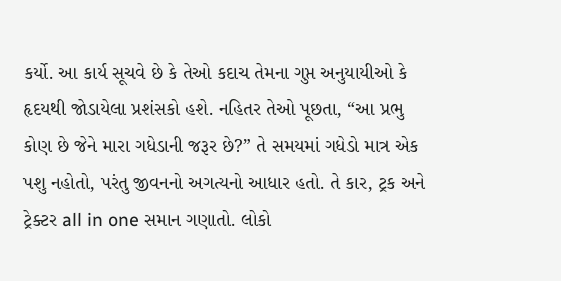કર્યો. આ કાર્ય સૂચવે છે કે તેઓ કદાચ તેમના ગુપ્ત અનુયાયીઓ કે હૃદયથી જોડાયેલા પ્રશંસકો હશે. નહિતર તેઓ પૂછતા, “આ પ્રભુ કોણ છે જેને મારા ગધેડાની જરૂર છે?” તે સમયમાં ગધેડો માત્ર એક પશુ નહોતો, પરંતુ જીવનનો અગત્યનો આધાર હતો. તે કાર, ટ્રક અને ટ્રેક્ટર all in one સમાન ગણાતો. લોકો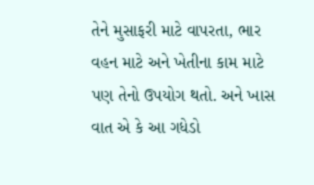તેને મુસાફરી માટે વાપરતા, ભાર વહન માટે અને ખેતીના કામ માટે પણ તેનો ઉપયોગ થતો. અને ખાસ વાત એ કે આ ગધેડો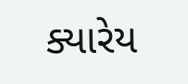ક્યારેય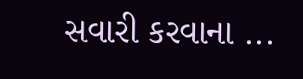સવારી કરવાના ...